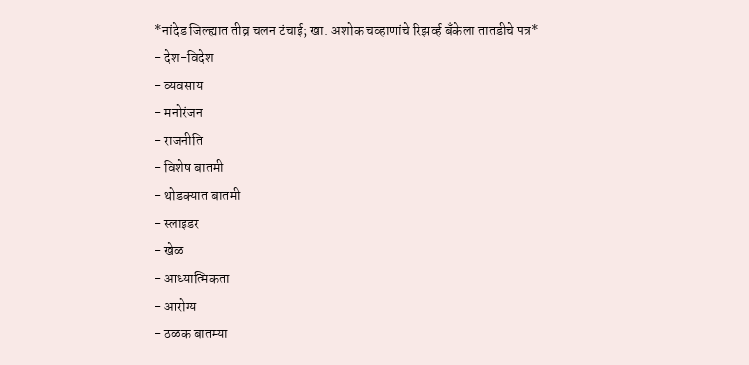*नांदेड जिल्ह्यात तीव्र चलन टंचाई; खा. अशोक चव्हाणांचे रिझर्व्ह बँकेला तातडीचे पत्र*
- देश-विदेश
- व्यवसाय
- मनोरंजन
- राजनीति
- विशेष बातमी
- थोडक्यात बातमी
- स्लाइडर
- खेळ
- आध्यात्मिकता
- आरोग्य
- ठळक बातम्या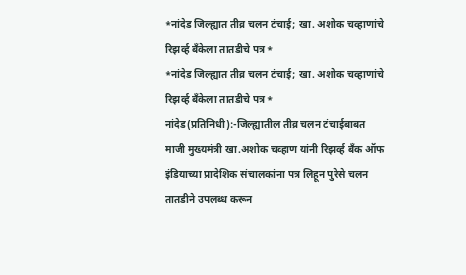*नांदेड जिल्ह्यात तीव्र चलन टंचाई; खा. अशोक चव्हाणांचे रिझर्व्ह बँकेला तातडीचे पत्र*
*नांदेड जिल्ह्यात तीव्र चलन टंचाई; खा. अशोक चव्हाणांचे रिझर्व्ह बँकेला तातडीचे पत्र*
नांदेड(प्रतिनिधी):-जिल्ह्यातील तीव्र चलन टंचाईबाबत माजी मुख्यमंत्री खा.अशोक चव्हाण यांनी रिझर्व्ह बँक ऑफ इंडियाच्या प्रादेशिक संचालकांना पत्र लिहून पुरेसे चलन तातडीने उपलब्ध करून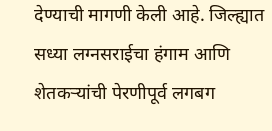देण्याची मागणी केली आहे. जिल्ह्यात सध्या लग्नसराईचा हंगाम आणि शेतकऱ्यांची पेरणीपूर्व लगबग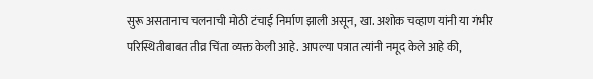सुरू असतानाच चलनाची मोठी टंचाई निर्माण झाली असून, खा. अशोक चव्हाण यांनी या गंभीर परिस्थितीबाबत तीव्र चिंता व्यक्त केली आहे. आपल्या पत्रात त्यांनी नमूद केले आहे की,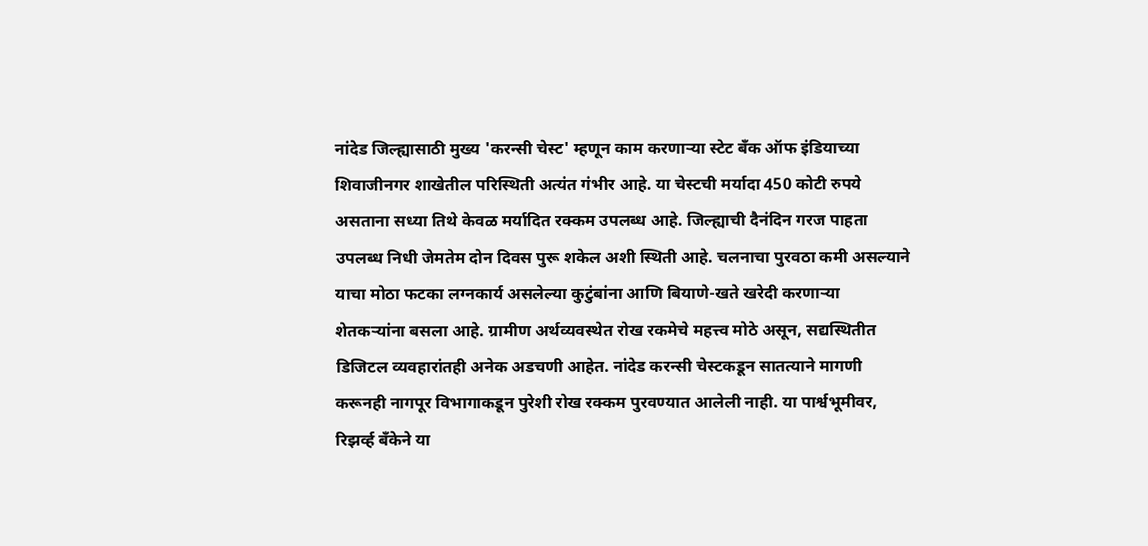नांदेड जिल्ह्यासाठी मुख्य 'करन्सी चेस्ट' म्हणून काम करणाऱ्या स्टेट बँक ऑफ इंडियाच्या शिवाजीनगर शाखेतील परिस्थिती अत्यंत गंभीर आहे. या चेस्टची मर्यादा 450 कोटी रुपये असताना सध्या तिथे केवळ मर्यादित रक्कम उपलब्ध आहे. जिल्ह्याची दैनंदिन गरज पाहता उपलब्ध निधी जेमतेम दोन दिवस पुरू शकेल अशी स्थिती आहे. चलनाचा पुरवठा कमी असल्याने याचा मोठा फटका लग्नकार्य असलेल्या कुटुंबांना आणि बियाणे-खते खरेदी करणाऱ्या शेतकऱ्यांना बसला आहे. ग्रामीण अर्थव्यवस्थेत रोख रकमेचे महत्त्व मोठे असून, सद्यस्थितीत डिजिटल व्यवहारांतही अनेक अडचणी आहेत. नांदेड करन्सी चेस्टकडून सातत्याने मागणी करूनही नागपूर विभागाकडून पुरेशी रोख रक्कम पुरवण्यात आलेली नाही. या पार्श्वभूमीवर, रिझर्व्ह बँकेने या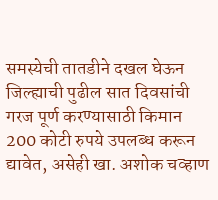समस्येची तातडीने दखल घेऊन जिल्ह्याची पुढील सात दिवसांची गरज पूर्ण करण्यासाठी किमान 200 कोटी रुपये उपलब्ध करून द्यावेत, असेही खा. अशोक चव्हाण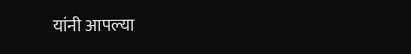यांनी आपल्या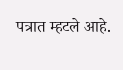पत्रात म्हटले आहे.